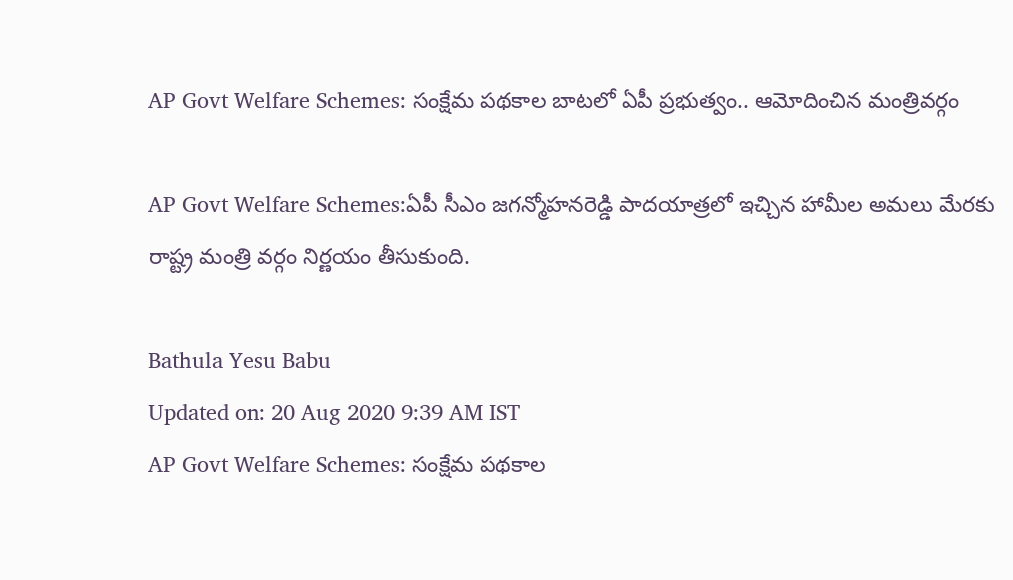AP Govt Welfare Schemes: సంక్షేమ పథకాల బాటలో ఏపీ ప్రభుత్వం.. ఆమోదించిన మంత్రివర్గం

AP Govt Welfare Schemes:ఏపీ సీఎం జగన్మోహనరెడ్డి పాదయాత్రలో ఇచ్చిన హామీల అమలు మేరకు రాష్ట్ర మంత్రి వర్గం నిర్ణయం తీసుకుంది.

Bathula Yesu Babu
Updated on: 20 Aug 2020 9:39 AM IST
AP Govt Welfare Schemes: సంక్షేమ పథకాల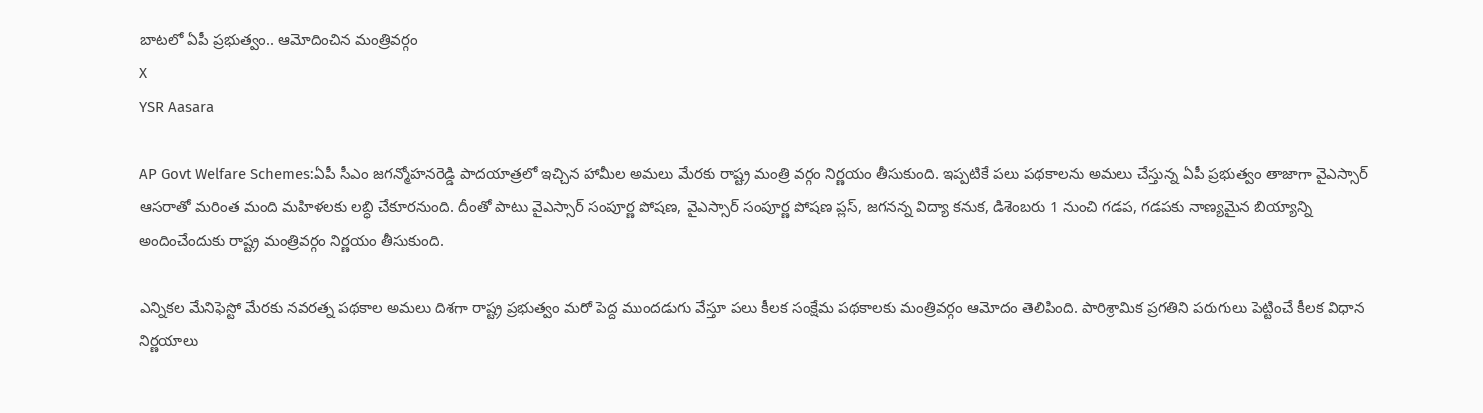బాటలో ఏపీ ప్రభుత్వం.. ఆమోదించిన మంత్రివర్గం
X
YSR Aasara

AP Govt Welfare Schemes:ఏపీ సీఎం జగన్మోహనరెడ్డి పాదయాత్రలో ఇచ్చిన హామీల అమలు మేరకు రాష్ట్ర మంత్రి వర్గం నిర్ణయం తీసుకుంది. ఇప్పటికే పలు పథకాలను అమలు చేస్తున్న ఏపీ ప్రభుత్వం తాజాగా వైఎస్సార్ ఆసరాతో మరింత మంది మహిళలకు లబ్ధి చేకూరనుంది. దీంతో పాటు వైఎస్సార్ సంపూర్ణ పోషణ, వైఎస్సార్ సంపూర్ణ పోషణ ప్లస్, జగనన్న విద్యా కనుక, డిశెంబరు 1 నుంచి గడప, గడపకు నాణ్యమైన బియ్యాన్ని అందించేందుకు రాష్ట్ర మంత్రివర్గం నిర్ణయం తీసుకుంది.

ఎన్నికల మేనిఫెస్టో మేరకు నవరత్న పథకాల అమలు దిశగా రాష్ట్ర ప్రభుత్వం మరో పెద్ద ముందడుగు వేస్తూ పలు కీలక సంక్షేమ పథకాలకు మంత్రివర్గం ఆమోదం తెలిపింది. పారిశ్రామిక ప్రగతిని పరుగులు పెట్టించే కీలక విధాన నిర్ణయాలు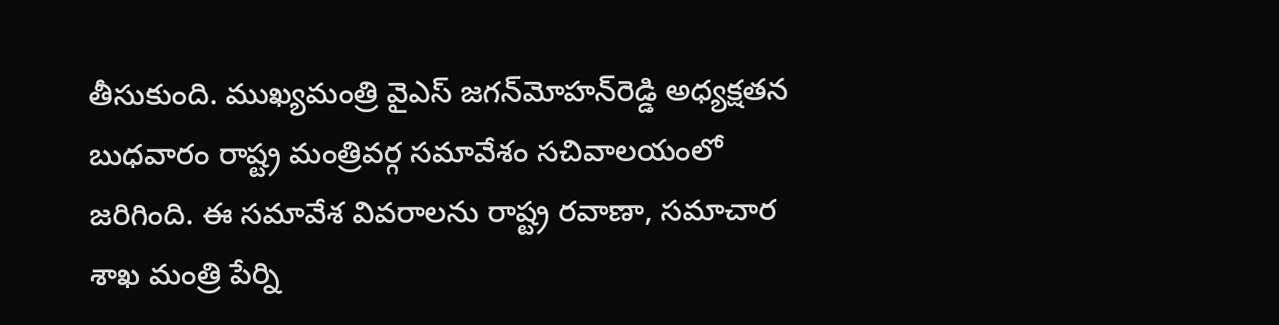తీసుకుంది. ముఖ్యమంత్రి వైఎస్‌ జగన్‌మోహన్‌రెడ్డి అధ్యక్షతన బుధవారం రాష్ట్ర మంత్రివర్గ సమావేశం సచివాలయంలో జరిగింది. ఈ సమావేశ వివరాలను రాష్ట్ర రవాణా, సమాచార శాఖ మంత్రి పేర్ని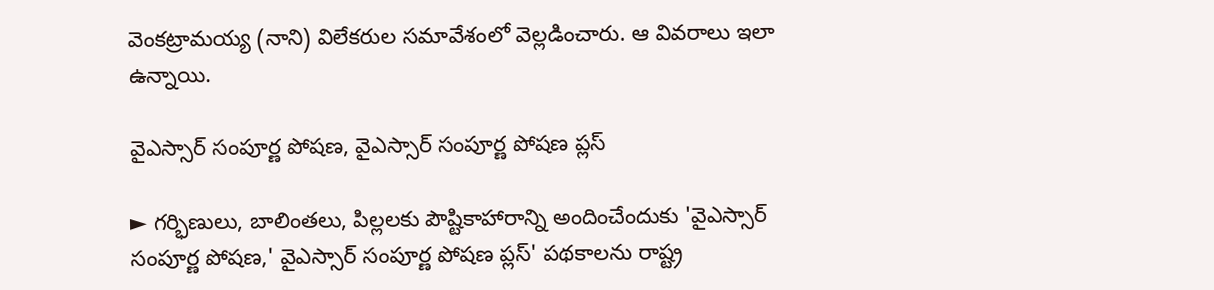వెంకట్రామయ్య (నాని) విలేకరుల సమావేశంలో వెల్లడించారు. ఆ వివరాలు ఇలా ఉన్నాయి.

వైఎస్సార్‌ సంపూర్ణ పోషణ, వైఎస్సార్‌ సంపూర్ణ పోషణ ప్లస్‌

► గర్భిణులు, బాలింతలు, పిల్లలకు పౌష్టికాహారాన్ని అందించేందుకు 'వైఎస్సార్‌ సంపూర్ణ పోషణ,' వైఎస్సార్‌ సంపూర్ణ పోషణ ప్లస్‌' పథకాలను రాష్ట్ర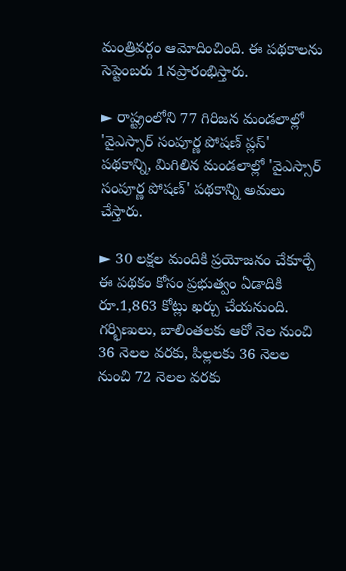మంత్రివర్గం ఆమోదించింది. ఈ పథకాలను సెప్టెంబరు 1నప్రారంభిస్తారు.

► రాష్ట్రంలోని 77 గిరిజన మండలాల్లో 'వైఎస్సార్‌ సంపూర్ణ పోషణ్‌ ప్లస్‌' పథకాన్ని, మిగిలిన మండలాల్లో 'వైఎస్సార్‌ సంపూర్ణ పోషణ్‌' పథకాన్ని అమలు చేస్తారు.

► 30 లక్షల మందికి ప్రయోజనం చేకూర్చే ఈ పథకం కోసం ప్రభుత్వం ఏడాదికి రూ.1,863 కోట్లు ఖర్చు చేయనుంది. గర్భిణులు, బాలింతలకు ఆరో నెల నుంచి 36 నెలల వరకు, పిల్లలకు 36 నెలల నుంచి 72 నెలల వరకు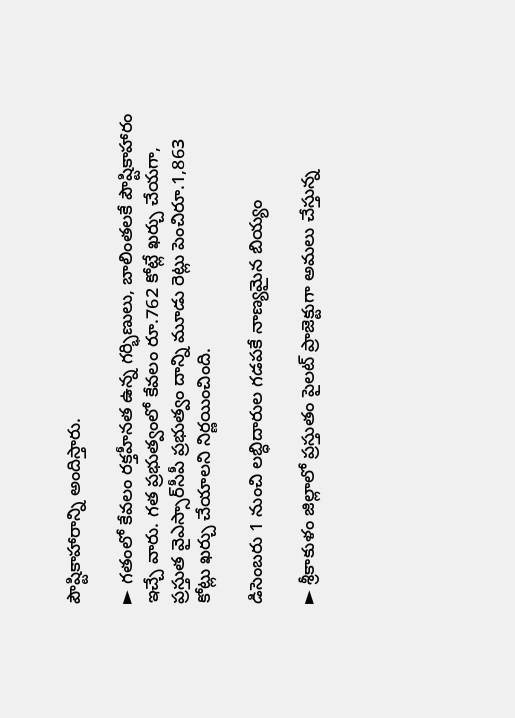పౌష్టికాహారాన్ని అందిస్తారు.

► గతంలో కేవలం రక్తహీనత ఉన్న గర్భిణులు, బాలింతలకే పౌష్టికాహారం ఇచ్చే వారు. గత ప్రభుత్వంలో కేవలం రూ.762 కోట్లే ఖర్చు చేయగా, ప్రస్తుత వైఎస్సార్‌సీపీ ప్రభుత్వం దాన్ని మూడు రెట్లు పెంచిరూ.1,863 కోట్లు ఖర్చు చేయాలని నిర్ణయించింది.

డిసెంబరు 1 నుంచి లబ్ధిదారుల గడపకే నాణ్యమైన బియ్యం

► శ్రీకాకుళం జిల్లాలో ప్రస్తుతం పైలట్‌ ప్రాజెక్టుగా అమలు చేస్తున్న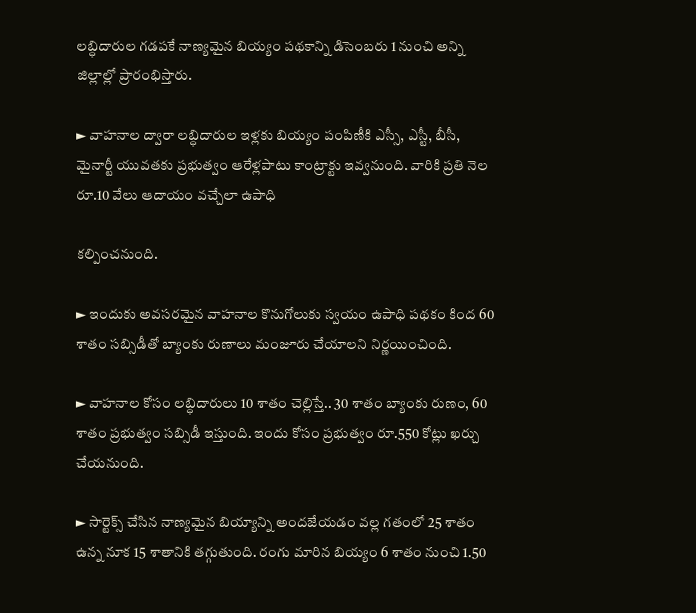లబ్ధిదారుల గడపకే నాణ్యమైన బియ్యం పథకాన్ని డిసెంబరు 1 నుంచి అన్ని జిల్లాల్లో ప్రారంభిస్తారు.

► వాహనాల ద్వారా లబ్ధిదారుల ఇళ్లకు బియ్యం పంపిణీకి ఎస్సీ, ఎస్టీ, బీసీ, మైనార్టీ యువతకు ప్రభుత్వం ఆరేళ్లపాటు కాంట్రాక్టు ఇవ్వనుంది. వారికి ప్రతి నెల రూ.10 వేలు ఆదాయం వచ్చేలా ఉపాధి

కల్పించనుంది.

► ఇందుకు అవసరమైన వాహనాల కొనుగోలుకు స్వయం ఉపాధి పథకం కింద 60 శాతం సబ్సిడీతో బ్యాంకు రుణాలు మంజూరు చేయాలని నిర్ణయించింది.

► వాహనాల కోసం లబ్ధిదారులు 10 శాతం చెల్లిస్తే.. 30 శాతం బ్యాంకు రుణం, 60 శాతం ప్రభుత్వం సబ్సిడీ ఇస్తుంది. ఇందు కోసం ప్రభుత్వం రూ.550 కోట్లు ఖర్చు చేయనుంది.

► సార్టెక్స్‌ చేసిన నాణ్యమైన బియ్యాన్ని అందజేయడం వల్ల గతంలో 25 శాతం ఉన్న నూక 15 శాతానికి తగ్గుతుంది. రంగు మారిన బియ్యం 6 శాతం నుంచి 1.50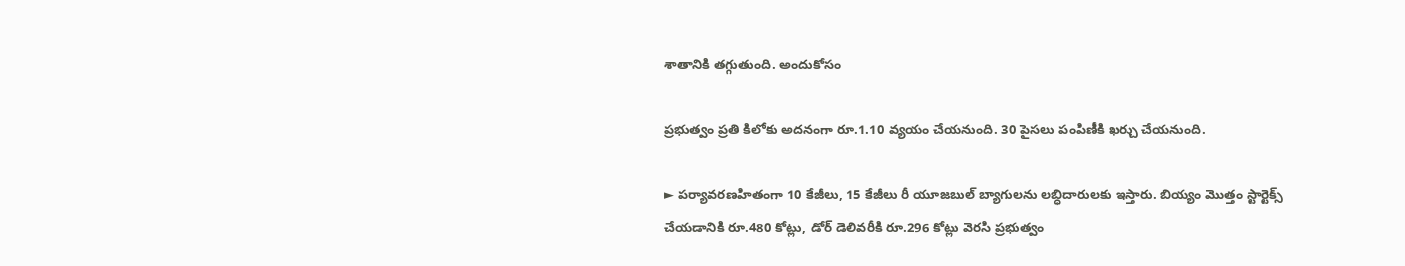శాతానికి తగ్గుతుంది. అందుకోసం

ప్రభుత్వం ప్రతి కిలోకు అదనంగా రూ.1.10 వ్యయం చేయనుంది. 30 పైసలు పంపిణీకి ఖర్చు చేయనుంది.

► పర్యావరణహితంగా 10 కేజీలు, 15 కేజీలు రీ యూజబుల్‌ బ్యాగులను లబ్ధిదారులకు ఇస్తారు. బియ్యం మొత్తం స్టార్టెక్స్‌ చేయడానికి రూ.480 కోట్లు, డోర్‌ డెలివరీకి రూ.296 కోట్లు వెరసి ప్రభుత్వం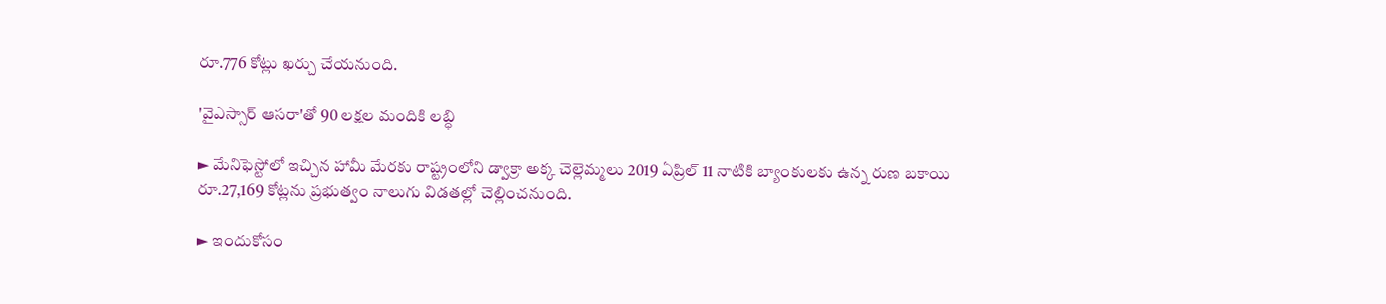రూ.776 కోట్లు ఖర్చు చేయనుంది.

'వైఎస్సార్‌ ఆసరా'తో 90 లక్షల మందికి లబ్ధి

► మేనిఫెస్టోలో ఇచ్చిన హామీ మేరకు రాష్ట్రంలోని డ్వాక్రా అక్క చెల్లెమ్మలు 2019 ఏప్రిల్‌ 11 నాటికి బ్యాంకులకు ఉన్న రుణ బకాయి రూ.27,169 కోట్లను ప్రభుత్వం నాలుగు విడతల్లో చెల్లించనుంది.

► ఇందుకోసం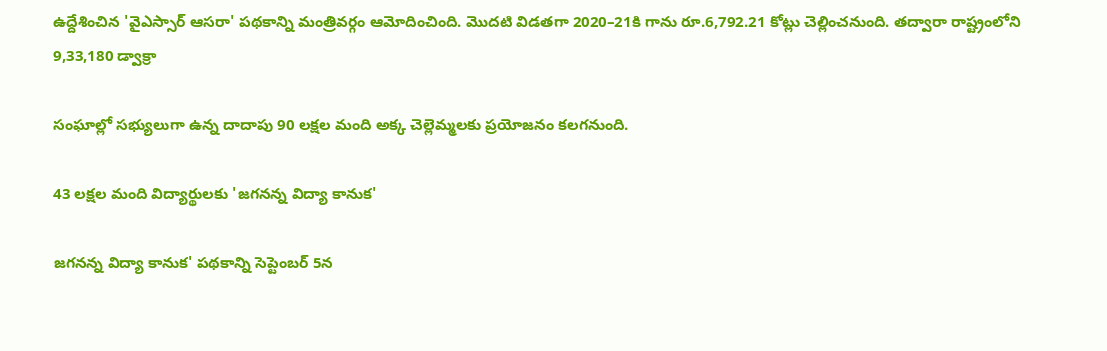ఉద్దేశించిన 'వైఎస్సార్‌ ఆసరా' పథకాన్ని మంత్రివర్గం ఆమోదించింది. మొదటి విడతగా 2020–21కి గాను రూ.6,792.21 కోట్లు చెల్లించనుంది. తద్వారా రాష్ట్రంలోని 9,33,180 డ్వాక్రా

సంఘాల్లో సభ్యులుగా ఉన్న దాదాపు 90 లక్షల మంది అక్క చెల్లెమ్మలకు ప్రయోజనం కలగనుంది.

43 లక్షల మంది విద్యార్థులకు 'జగనన్న విద్యా కానుక'

జగనన్న విద్యా కానుక' పథకాన్ని సెప్టెంబర్‌ 5న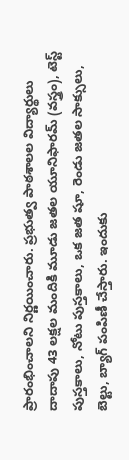ప్రారంభించాలని నిర్ణయించారు. ప్రభుత్వ పాఠశాలల విద్యార్థులు దాదాపు 43 లక్షల మందికి మూడు జతల యూనిఫారమ్‌ (వస్త్రం), టెస్ట్‌ పుస్తకాలు, నోటు పుస్తకాలు, ఒక జత షూ, రెండు జతల సాక్సులు, బెల్టు, బ్యాగ్‌ పంపిణీ చేస్తారు. ఇందుకు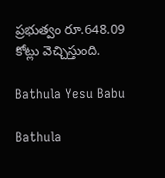ప్రభుత్వం రూ.648.09 కోట్లు వెచ్చిస్తుంది.

Bathula Yesu Babu

Bathula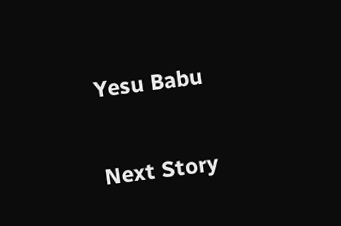Yesu Babu

Next Story